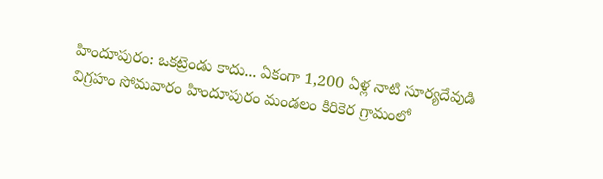హిందూపురం: ఒకట్రెండు కాదు... ఏకంగా 1,200 ఏళ్ల నాటి సూర్యదేవుడి విగ్రహం సోమవారం హిందూపురం మండలం కిరికెర గ్రామంలో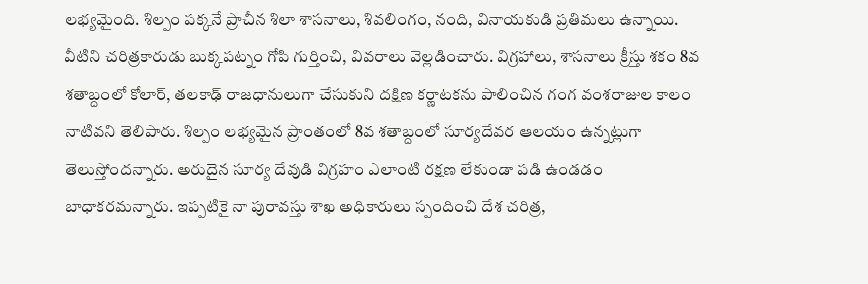లభ్యమైంది. శిల్పం పక్కనే ప్రాచీన శిలా శాసనాలు, శివలింగం, నంది, వినాయకుడి ప్రతిమలు ఉన్నాయి. వీటిని చరిత్రకారుడు బుక్కపట్నం గోపి గుర్తించి, వివరాలు వెల్లడించారు. విగ్రహాలు, శాసనాలు క్రీస్తు శకం 8వ శతాబ్దంలో కోలార్, తలకాఢ్ రాజధానులుగా చేసుకుని దక్షిణ కర్ణాటకను పాలించిన గంగ వంశరాజుల కాలం నాటివని తెలిపారు. శిల్పం లభ్యమైన ప్రాంతంలో 8వ శతాబ్దంలో సూర్యదేవర ఆలయం ఉన్నట్లుగా తెలుస్తోందన్నారు. అరుదైన సూర్య దేవుడి విగ్రహం ఎలాంటి రక్షణ లేకుండా పడి ఉండడం బాధాకరమన్నారు. ఇప్పటికై నా పురావస్తు శాఖ అధికారులు స్పందించి దేశ చరిత్ర,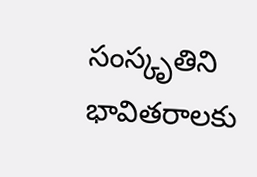సంస్కృతిని భావితరాలకు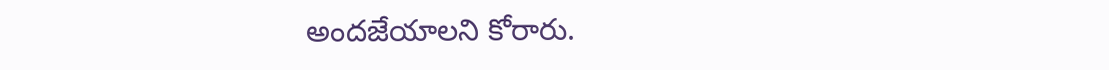అందజేయాలని కోరారు.